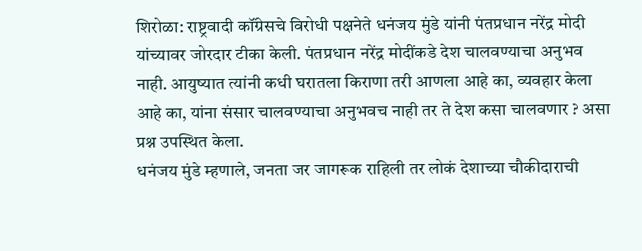शिरोळा: राष्ट्रवादी कॉंग्रेसचे विरोधी पक्षनेते धनंजय मुंडे यांनी पंतप्रधान नरेंद्र मोदी यांच्यावर जोरदार टीका केली. पंतप्रधान नरेंद्र मोदींकडे देश चालवण्याचा अनुभव नाही. आयुष्यात त्यांनी कधी घरातला किराणा तरी आणला आहे का, व्यवहार केला आहे का, यांना संसार चालवण्याचा अनुभवच नाही तर ते देश कसा चालवणार ? असा प्रश्न उपस्थित केला.
धनंजय मुंडे म्हणाले, जनता जर जागरूक राहिली तर लोकं देशाच्या चौकीदाराची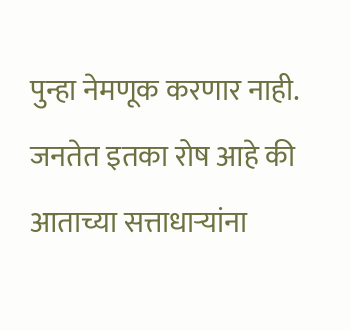पुन्हा नेमणूक करणार नाही. जनतेत इतका रोष आहे की आताच्या सत्ताधाऱ्यांना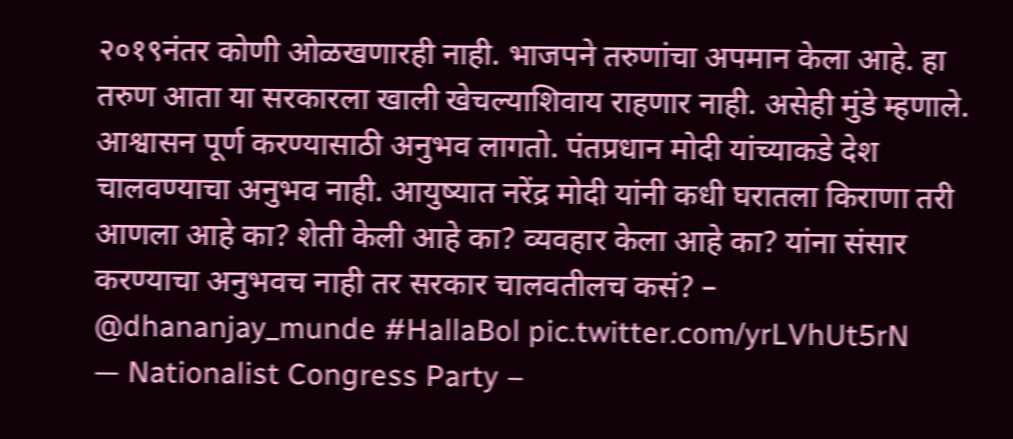२०१९नंतर कोणी ओळखणारही नाही. भाजपने तरुणांचा अपमान केला आहे. हा तरुण आता या सरकारला खाली खेचल्याशिवाय राहणार नाही. असेही मुंडे म्हणाले.
आश्वासन पूर्ण करण्यासाठी अनुभव लागतो. पंतप्रधान मोदी यांच्याकडे देश चालवण्याचा अनुभव नाही. आयुष्यात नरेंद्र मोदी यांनी कधी घरातला किराणा तरी आणला आहे का? शेती केली आहे का? व्यवहार केला आहे का? यांना संसार करण्याचा अनुभवच नाही तर सरकार चालवतीलच कसं? – @dhananjay_munde #HallaBol pic.twitter.com/yrLVhUt5rN
— Nationalist Congress Party –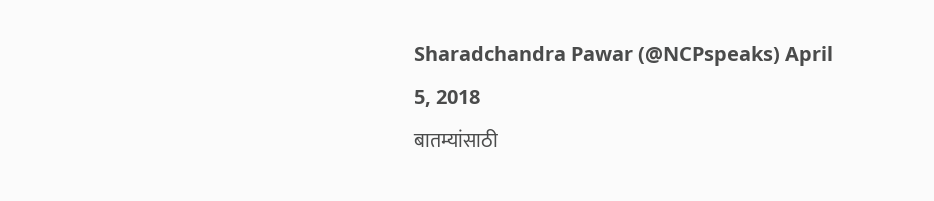Sharadchandra Pawar (@NCPspeaks) April 5, 2018
बातम्यांसाठी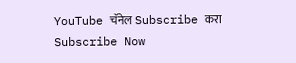YouTube चॅनेल Subscribe करा
Subscribe Now